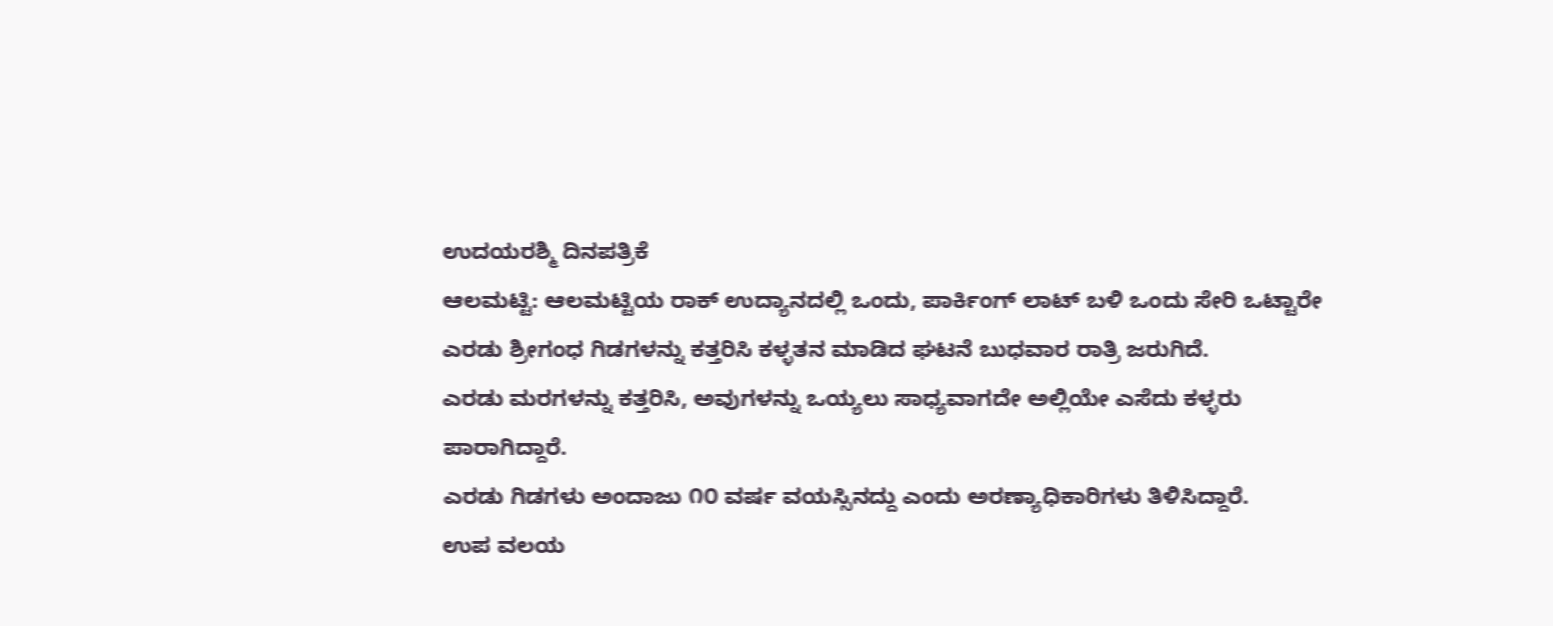ಉದಯರಶ್ಮಿ ದಿನಪತ್ರಿಕೆ
ಆಲಮಟ್ಟಿ: ಆಲಮಟ್ಟಿಯ ರಾಕ್ ಉದ್ಯಾನದಲ್ಲಿ ಒಂದು, ಪಾರ್ಕಿಂಗ್ ಲಾಟ್ ಬಳಿ ಒಂದು ಸೇರಿ ಒಟ್ಟಾರೇ ಎರಡು ಶ್ರೀಗಂಧ ಗಿಡಗಳನ್ನು ಕತ್ತರಿಸಿ ಕಳ್ಳತನ ಮಾಡಿದ ಘಟನೆ ಬುಧವಾರ ರಾತ್ರಿ ಜರುಗಿದೆ.
ಎರಡು ಮರಗಳನ್ನು ಕತ್ತರಿಸಿ, ಅವುಗಳನ್ನು ಒಯ್ಯಲು ಸಾಧ್ಯವಾಗದೇ ಅಲ್ಲಿಯೇ ಎಸೆದು ಕಳ್ಳರು ಪಾರಾಗಿದ್ದಾರೆ.
ಎರಡು ಗಿಡಗಳು ಅಂದಾಜು ೧೦ ವರ್ಷ ವಯಸ್ಸಿನದ್ದು ಎಂದು ಅರಣ್ಯಾಧಿಕಾರಿಗಳು ತಿಳಿಸಿದ್ದಾರೆ.
ಉಪ ವಲಯ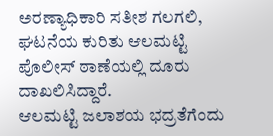ಅರಣ್ಯಾಧಿಕಾರಿ ಸತೀಶ ಗಲಗಲಿ, ಘಟನೆಯ ಕುರಿತು ಆಲಮಟ್ಟಿ ಪೊಲೀಸ್ ಠಾಣೆಯಲ್ಲಿ ದೂರು ದಾಖಲಿಸಿದ್ದಾರೆ.
ಆಲಮಟ್ಟಿ ಜಲಾಶಯ ಭದ್ರತೆಗೆಂದು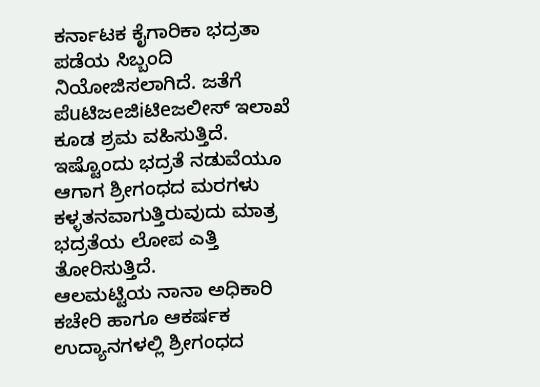ಕರ್ನಾಟಕ ಕೈಗಾರಿಕಾ ಭದ್ರತಾ ಪಡೆಯ ಸಿಬ್ಬಂದಿ ನಿಯೋಜಿಸಲಾಗಿದೆ. ಜತೆಗೆ ಪೆuಟಿಜeಜಿiಟಿeಜಲೀಸ್ ಇಲಾಖೆ ಕೂಡ ಶ್ರಮ ವಹಿಸುತ್ತಿದೆ. ಇಷ್ಟೊಂದು ಭದ್ರತೆ ನಡುವೆಯೂ ಆಗಾಗ ಶ್ರೀಗಂಧದ ಮರಗಳು ಕಳ್ಳತನವಾಗುತ್ತಿರುವುದು ಮಾತ್ರ ಭದ್ರತೆಯ ಲೋಪ ಎತ್ತಿ ತೋರಿಸುತ್ತಿದೆ.
ಆಲಮಟ್ಟಿಯ ನಾನಾ ಅಧಿಕಾರಿ ಕಚೇರಿ ಹಾಗೂ ಆಕರ್ಷಕ ಉದ್ಯಾನಗಳಲ್ಲಿ ಶ್ರೀಗಂಧದ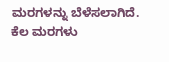ಮರಗಳನ್ನು ಬೆಳೆಸಲಾಗಿದೆ. ಕೆಲ ಮರಗಳು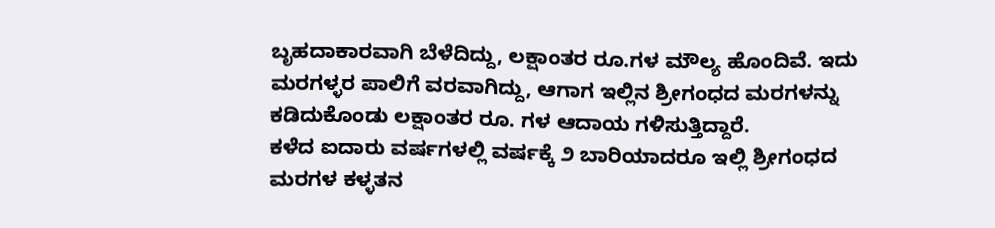ಬೃಹದಾಕಾರವಾಗಿ ಬೆಳೆದಿದ್ದು, ಲಕ್ಷಾಂತರ ರೂ.ಗಳ ಮೌಲ್ಯ ಹೊಂದಿವೆ. ಇದು ಮರಗಳ್ಳರ ಪಾಲಿಗೆ ವರವಾಗಿದ್ದು, ಆಗಾಗ ಇಲ್ಲಿನ ಶ್ರೀಗಂಧದ ಮರಗಳನ್ನು ಕಡಿದುಕೊಂಡು ಲಕ್ಷಾಂತರ ರೂ. ಗಳ ಆದಾಯ ಗಳಿಸುತ್ತಿದ್ದಾರೆ.
ಕಳೆದ ಐದಾರು ವರ್ಷಗಳಲ್ಲಿ ವರ್ಷಕ್ಕೆ ೨ ಬಾರಿಯಾದರೂ ಇಲ್ಲಿ ಶ್ರೀಗಂಧದ ಮರಗಳ ಕಳ್ಳತನ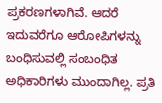ಪ್ರಕರಣಗಳಾಗಿವೆ. ಆದರೆ ಇದುವರೆಗೂ ಆರೋಪಿಗಳನ್ನು ಬಂಧಿಸುವಲ್ಲಿ ಸಂಬಂಧಿತ ಅಧಿಕಾರಿಗಳು ಮುಂದಾಗಿಲ್ಲ. ಪ್ರತಿ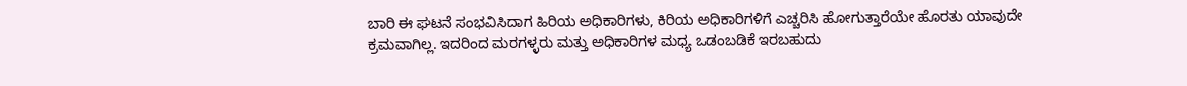ಬಾರಿ ಈ ಘಟನೆ ಸಂಭವಿಸಿದಾಗ ಹಿರಿಯ ಅಧಿಕಾರಿಗಳು, ಕಿರಿಯ ಅಧಿಕಾರಿಗಳಿಗೆ ಎಚ್ಚರಿಸಿ ಹೋಗುತ್ತಾರೆಯೇ ಹೊರತು ಯಾವುದೇ ಕ್ರಮವಾಗಿಲ್ಲ. ಇದರಿಂದ ಮರಗಳ್ಳರು ಮತ್ತು ಅಧಿಕಾರಿಗಳ ಮಧ್ಯ ಒಡಂಬಡಿಕೆ ಇರಬಹುದು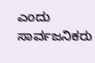ಎಂದು ಸಾರ್ವಜನಿಕರು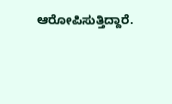ಆರೋಪಿಸುತ್ತಿದ್ದಾರೆ.